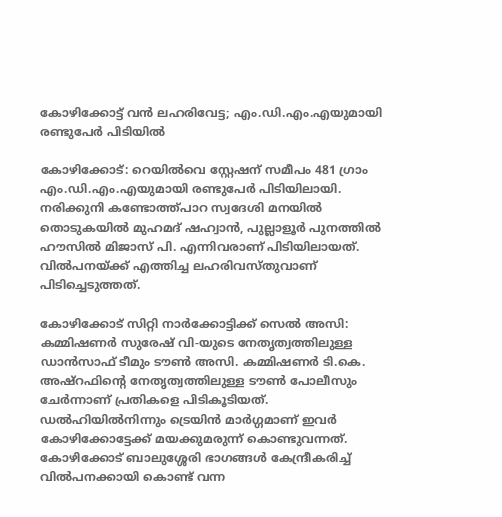കോഴിക്കോട്ട് വൻ ലഹരിവേട്ട; എം.ഡി.എം.എയുമായി രണ്ടുപേർ പിടിയിൽ

കോഴിക്കോട്: റെയിൽവെ സ്റ്റേഷന് സമീപം 481 ഗ്രാം എം.ഡി.എം.എയുമായി രണ്ടുപേർ പിടിയിലായി. നരിക്കുനി കണ്ടോത്ത്പാറ സ്വദേശി മനയിൽ തൊടുകയിൽ മുഹമദ് ഷഹ്വാൻ, പുല്ലാളൂർ പുനത്തിൽ ഹൗസിൽ മിജാസ് പി. എന്നിവരാണ് പിടിയിലായത്. വില്‍പനയ്ക്ക് എത്തിച്ച ലഹരിവസ്തുവാണ് പിടിച്ചെടുത്തത്.

കോഴിക്കോട് സിറ്റി നാർക്കോട്ടിക്ക് സെൽ അസി: കമ്മിഷണർ സുരേഷ് വി-യുടെ നേതൃത്വത്തിലുള്ള ഡാൻസാഫ് ടീമും ടൗൺ അസി. കമ്മിഷണർ ടി.കെ. അഷ്റഫിൻ്റെ നേതൃത്വത്തിലുള്ള ടൗൺ പോലീസും ചേർന്നാണ് പ്രതികളെ പിടികൂടിയത്. ഡൽഹിയിൽനിന്നും ട്രെയിൻ മാർഗ്ഗമാണ് ഇവർ കോഴിക്കോട്ടേക്ക് മയക്കുമരുന്ന് കൊണ്ടുവന്നത്. കോഴിക്കോട് ബാലുശ്ശേരി ഭാഗങ്ങൾ കേന്ദ്രീകരിച്ച് വിൽപനക്കായി കൊണ്ട് വന്ന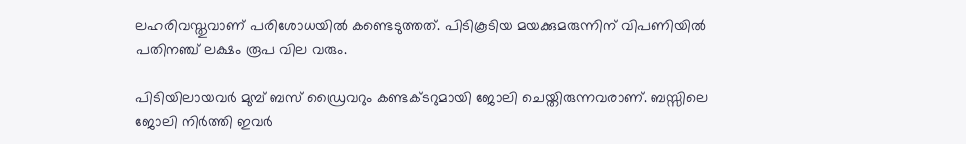ലഹരിവസ്തുവാണ് പരിശോധയിൽ കണ്ടെടുത്തത്. പിടികൂടിയ മയക്കുമരുന്നിന് വിപണിയിൽ പതിനഞ്ച് ലക്ഷം രൂപ വില വരും.

പിടിയിലായവർ മുമ്പ് ബസ് ഡ്രൈവറും കണ്ടക്ടറുമായി ജോലി ചെയ്തിരുന്നവരാണ്. ബസ്സിലെ ജോലി നിർത്തി ഇവർ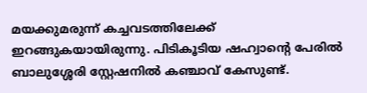മയക്കുമരുന്ന് കച്ചവടത്തിലേക്ക് ഇറങ്ങുകയായിരുന്നു. പിടികൂടിയ ഷഹ്വാന്റെ പേരിൽ ബാലുശ്ശേരി സ്റ്റേഷനിൽ കഞ്ചാവ് കേസുണ്ട്.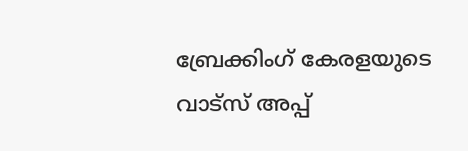ബ്രേക്കിംഗ് കേരളയുടെ വാട്സ് അപ്പ്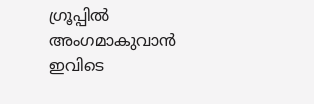ഗ്രൂപ്പിൽ അംഗമാകുവാൻ ഇവിടെ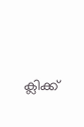ക്ലിക്ക്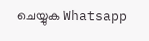ചെയ്യുക Whatsapp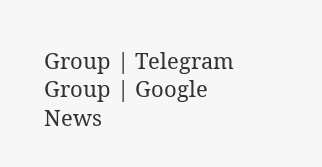Group | Telegram Group | Google News